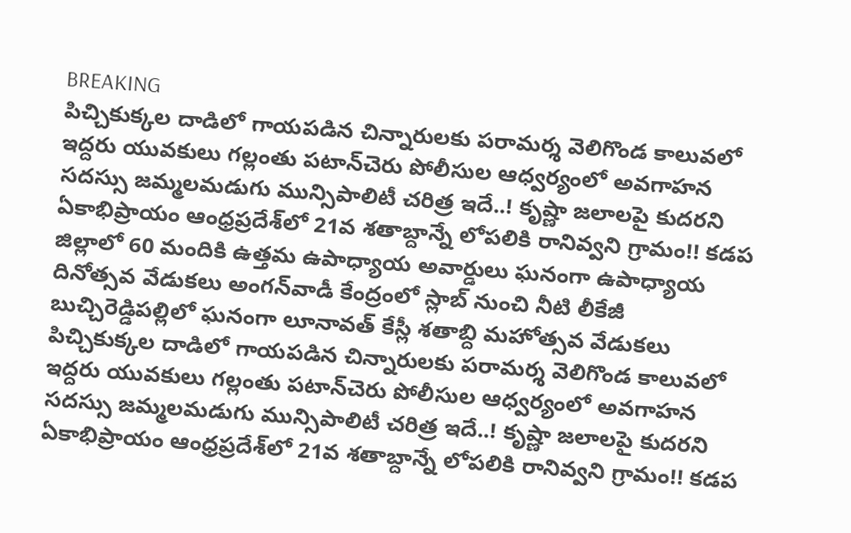BREAKING
పిచ్చికుక్కల దాడిలో గాయపడిన చిన్నారులకు పరామర్శ వెలిగొండ కాలువలో ఇద్దరు యువకులు గల్లంతు పటాన్‌చెరు పోలీసుల ఆధ్వర్యంలో అవగాహన సదస్సు జమ్మలమడుగు మున్సిపాలిటీ చరిత్ర ఇదే..! కృష్ణా జలాలపై కుదరని ఏకాభిప్రాయం ఆంధ్రప్రదేశ్‌లో 21వ శతాబ్దాన్నే లోపలికి రానివ్వని గ్రామం!! కడప జిల్లాలో 60 మందికి ఉత్తమ ఉపాధ్యాయ అవార్డులు ఘనంగా ఉపాధ్యాయ దినోత్సవ వేడుకలు అంగన్‌వాడీ కేంద్రంలో స్లాబ్‌ నుంచి నీటి లీకేజీ బుచ్చిరెడ్డిపల్లిలో ఘనంగా లూనావత్ కేస్లీ శతాబ్ది మహోత్సవ వేడుకలు పిచ్చికుక్కల దాడిలో గాయపడిన చిన్నారులకు పరామర్శ వెలిగొండ కాలువలో ఇద్దరు యువకులు గల్లంతు పటాన్‌చెరు పోలీసుల ఆధ్వర్యంలో అవగాహన సదస్సు జమ్మలమడుగు మున్సిపాలిటీ చరిత్ర ఇదే..! కృష్ణా జలాలపై కుదరని ఏకాభిప్రాయం ఆంధ్రప్రదేశ్‌లో 21వ శతాబ్దాన్నే లోపలికి రానివ్వని గ్రామం!! కడప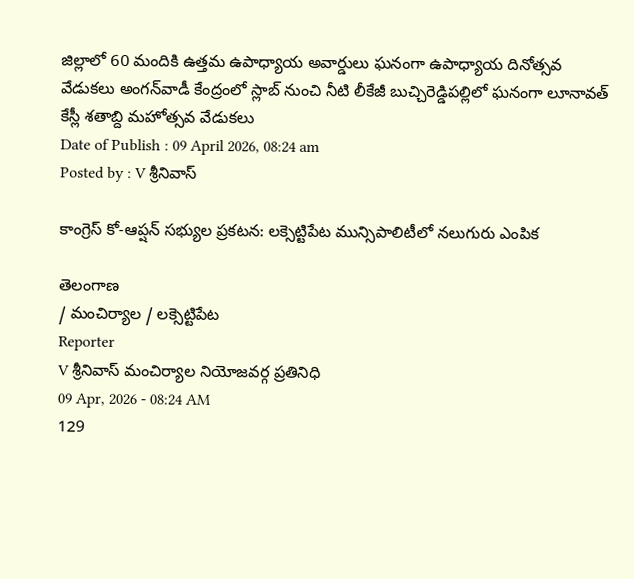జిల్లాలో 60 మందికి ఉత్తమ ఉపాధ్యాయ అవార్డులు ఘనంగా ఉపాధ్యాయ దినోత్సవ వేడుకలు అంగన్‌వాడీ కేంద్రంలో స్లాబ్‌ నుంచి నీటి లీకేజీ బుచ్చిరెడ్డిపల్లిలో ఘనంగా లూనావత్ కేస్లీ శతాబ్ది మహోత్సవ వేడుకలు
Date of Publish : 09 April 2026, 08:24 am
Posted by : V శ్రీనివాస్

కాంగ్రెస్ కో-ఆప్షన్ సభ్యుల ప్రకటన: లక్సెట్టిపేట మున్సిపాలిటీలో నలుగురు ఎంపిక

తెలంగాణ
/ మంచిర్యాల / లక్సెట్టిపేట
Reporter
V శ్రీనివాస్ మంచిర్యాల నియోజవర్గ ప్రతినిధి
09 Apr, 2026 - 08:24 AM
129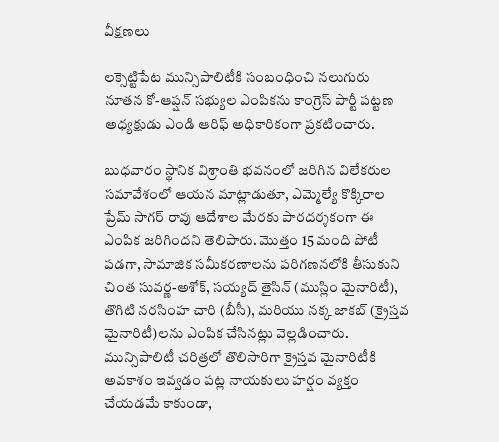వీక్షణలు

లక్సెట్టిపేట మున్సిపాలిటీకి సంబంధించి నలుగురు నూతన కో-ఆప్షన్ సభ్యుల ఎంపికను కాంగ్రెస్ పార్టీ పట్టణ అధ్యక్షుడు ఎండి ఆరిఫ్ అధికారికంగా ప్రకటించారు.

బుధవారం స్థానిక విశ్రాంతి భవనంలో జరిగిన విలేకరుల సమావేశంలో ఆయన మాట్లాడుతూ, ఎమ్మెల్యే కొక్కిరాల ప్రేమ్ సాగర్ రావు ఆదేశాల మేరకు పారదర్శకంగా ఈ ఎంపిక జరిగిందని తెలిపారు. మొత్తం 15 మంది పోటీ పడగా, సామాజిక సమీకరణాలను పరిగణనలోకి తీసుకుని చింత సువర్ణ-అశోక్, సయ్యద్ తైసిన్ (ముస్లిం మైనారిటీ), తొగిటి నరసింహ చారి (బీసీ), మరియు నక్క జాకబ్ (క్రైస్తవ మైనారిటీ)లను ఎంపిక చేసినట్లు వెల్లడించారు. మున్సిపాలిటీ చరిత్రలో తొలిసారిగా క్రైస్తవ మైనారిటీకి అవకాశం ఇవ్వడం పట్ల నాయకులు హర్షం వ్యక్తం చేయడమే కాకుండా,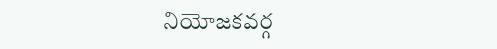నియోజకవర్గ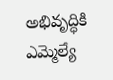అభివృద్ధికి ఎమ్మెల్యే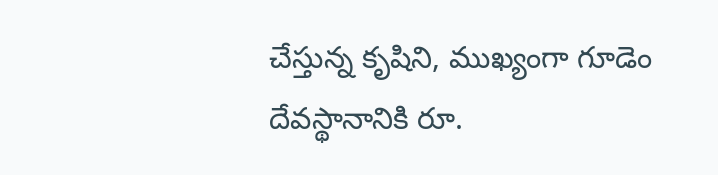చేస్తున్న కృషిని, ముఖ్యంగా గూడెం దేవస్థానానికి రూ.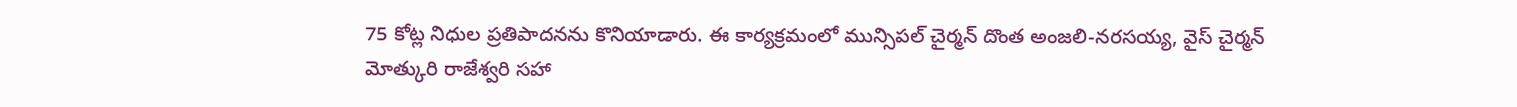75 కోట్ల నిధుల ప్రతిపాదనను కొనియాడారు. ఈ కార్యక్రమంలో మున్సిపల్ చైర్మన్ దొంత అంజలి-నరసయ్య, వైస్ చైర్మన్ మోత్కురి రాజేశ్వరి సహా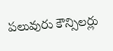పలువురు కౌన్సిలర్లు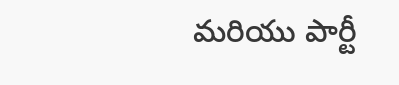మరియు పార్టీ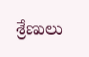శ్రేణులు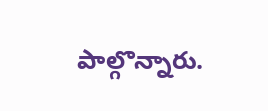పాల్గొన్నారు.